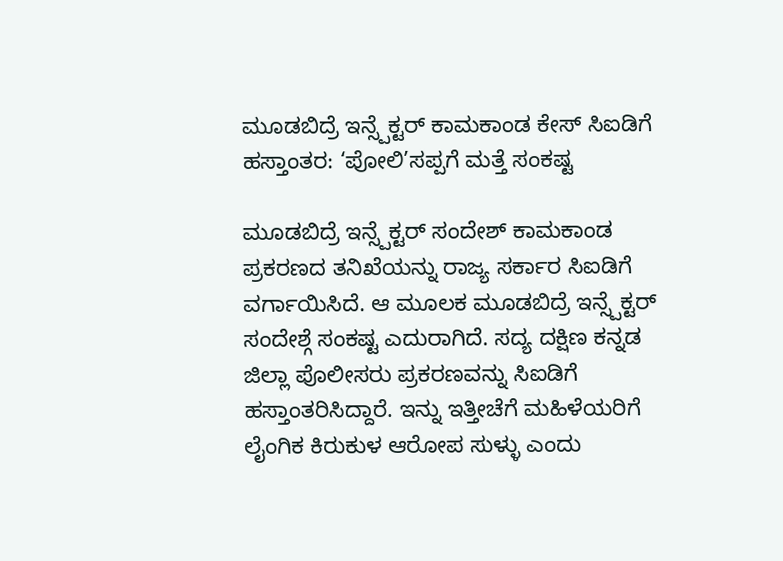ಮೂಡಬಿದ್ರೆ ಇನ್ಸ್ಪೆಕ್ಟರ್ ಕಾಮಕಾಂಡ ಕೇಸ್ ಸಿಐಡಿಗೆ ಹಸ್ತಾಂತರ: ‘ಪೋಲಿ’ಸಪ್ಪಗೆ ಮತ್ತೆ ಸಂಕಷ್ಟ

ಮೂಡಬಿದ್ರೆ ಇನ್ಸ್ಪೆಕ್ಟರ್ ಸಂದೇಶ್ ಕಾಮಕಾಂಡ ಪ್ರಕರಣದ ತನಿಖೆಯನ್ನು ರಾಜ್ಯ ಸರ್ಕಾರ ಸಿಐಡಿಗೆ ವರ್ಗಾಯಿಸಿದೆ. ಆ ಮೂಲಕ ಮೂಡಬಿದ್ರೆ ಇನ್ಸ್ಪೆಕ್ಟರ್ ಸಂದೇಶ್ಗೆ ಸಂಕಷ್ಟ ಎದುರಾಗಿದೆ. ಸದ್ಯ ದಕ್ಷಿಣ ಕನ್ನಡ ಜಿಲ್ಲಾ ಪೊಲೀಸರು ಪ್ರಕರಣವನ್ನು ಸಿಐಡಿಗೆ ಹಸ್ತಾಂತರಿಸಿದ್ದಾರೆ. ಇನ್ನು ಇತ್ತೀಚೆಗೆ ಮಹಿಳೆಯರಿಗೆ ಲೈಂಗಿಕ ಕಿರುಕುಳ ಆರೋಪ ಸುಳ್ಳು ಎಂದು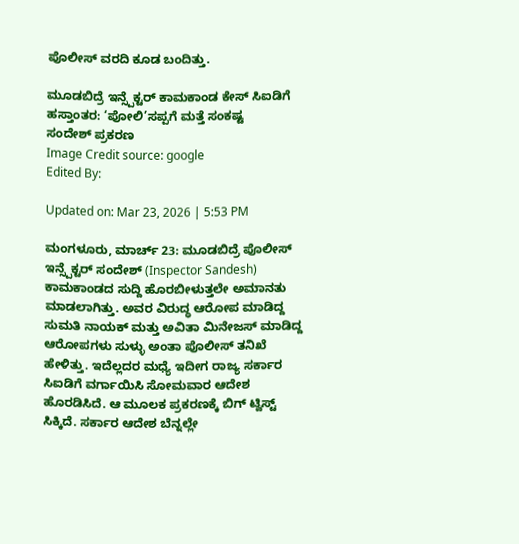ಪೊಲೀಸ್ ವರದಿ ಕೂಡ ಬಂದಿತ್ತು.

ಮೂಡಬಿದ್ರೆ ಇನ್ಸ್ಪೆಕ್ಟರ್ ಕಾಮಕಾಂಡ ಕೇಸ್ ಸಿಐಡಿಗೆ ಹಸ್ತಾಂತರ: ‘ಪೋಲಿ’ಸಪ್ಪಗೆ ಮತ್ತೆ ಸಂಕಷ್ಟ
ಸಂದೇಶ್ ಪ್ರಕರಣ
Image Credit source: google
Edited By:

Updated on: Mar 23, 2026 | 5:53 PM

ಮಂಗಳೂರು, ಮಾರ್ಚ್ 23: ಮೂಡಬಿದ್ರೆ ಪೊಲೀಸ್ ಇನ್ಸ್ಪೆಕ್ಟರ್ ಸಂದೇಶ್ (Inspector Sandesh) ಕಾಮಕಾಂಡದ ಸುದ್ದಿ ಹೊರಬೀಳುತ್ತಲೇ ಅಮಾನತು ಮಾಡಲಾಗಿತ್ತು. ಅವರ ವಿರುದ್ಧ ಆರೋಪ ಮಾಡಿದ್ದ ಸುಮತಿ ನಾಯಕ್ ಮತ್ತು ಅವಿತಾ ಮಿನೇಜಸ್ ಮಾಡಿದ್ದ ಆರೋಪಗಳು ಸುಳ್ಳು ಅಂತಾ ಪೊಲೀಸ್ ತನಿಖೆ ಹೇಳಿತ್ತು. ಇದೆಲ್ಲದರ ಮಧ್ಯೆ ಇದೀಗ ರಾಜ್ಯ ಸರ್ಕಾರ ಸಿಐಡಿಗೆ ವರ್ಗಾಯಿಸಿ ಸೋಮವಾರ ಆದೇಶ ಹೊರಡಿಸಿದೆ. ಆ ಮೂಲಕ ಪ್ರಕರಣಕ್ಕೆ ಬಿಗ್ ಟ್ವಿಸ್ಟ್ ಸಿಕ್ಕಿದೆ. ಸರ್ಕಾರ ಆದೇಶ ಬೆನ್ನಲ್ಲೇ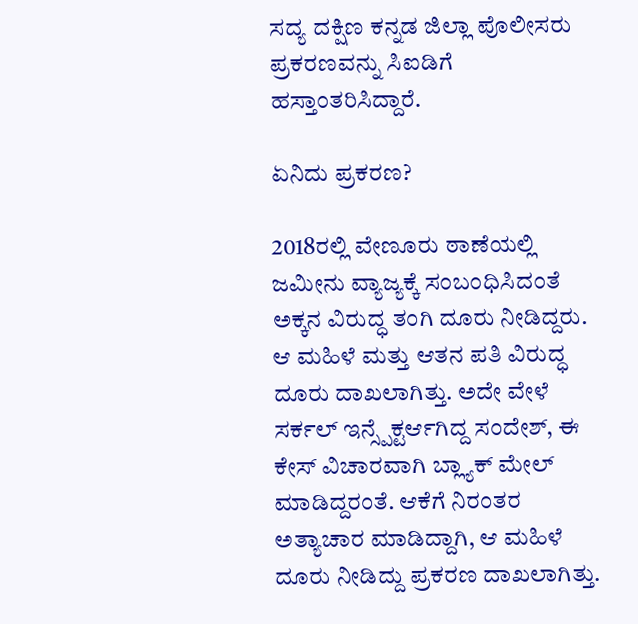ಸದ್ಯ ದಕ್ಷಿಣ ಕನ್ನಡ ಜಿಲ್ಲಾ ಪೊಲೀಸರು ಪ್ರಕರಣವನ್ನು ಸಿಐಡಿಗೆ ಹಸ್ತಾಂತರಿಸಿದ್ದಾರೆ.

ಏನಿದು ಪ್ರಕರಣ?

2018ರಲ್ಲಿ ವೇಣೂರು ಠಾಣೆಯಲ್ಲಿ ಜಮೀನು ವ್ಯಾಜ್ಯಕ್ಕೆ ಸಂಬಂಧಿಸಿದಂತೆ ಅಕ್ಕನ ವಿರುದ್ಧ ತಂಗಿ ದೂರು ನೀಡಿದ್ದರು. ಆ ಮಹಿಳೆ ಮತ್ತು ಆತನ ಪತಿ ವಿರುದ್ಧ ದೂರು ದಾಖಲಾಗಿತ್ತು. ಅದೇ ವೇಳೆ ಸರ್ಕಲ್ ಇನ್ಸ್ಪೆಕ್ಟರ್ಆಗಿದ್ದ ಸಂದೇಶ್, ಈ ಕೇಸ್ ವಿಚಾರವಾಗಿ ಬ್ಲ್ಯಾಕ್ ಮೇಲ್ ಮಾಡಿದ್ದರಂತೆ. ಆಕೆಗೆ ನಿರಂತರ ಅತ್ಯಾಚಾರ ಮಾಡಿದ್ದಾಗಿ, ಆ ಮಹಿಳೆ ದೂರು ನೀಡಿದ್ದು ಪ್ರಕರಣ ದಾಖಲಾಗಿತ್ತು.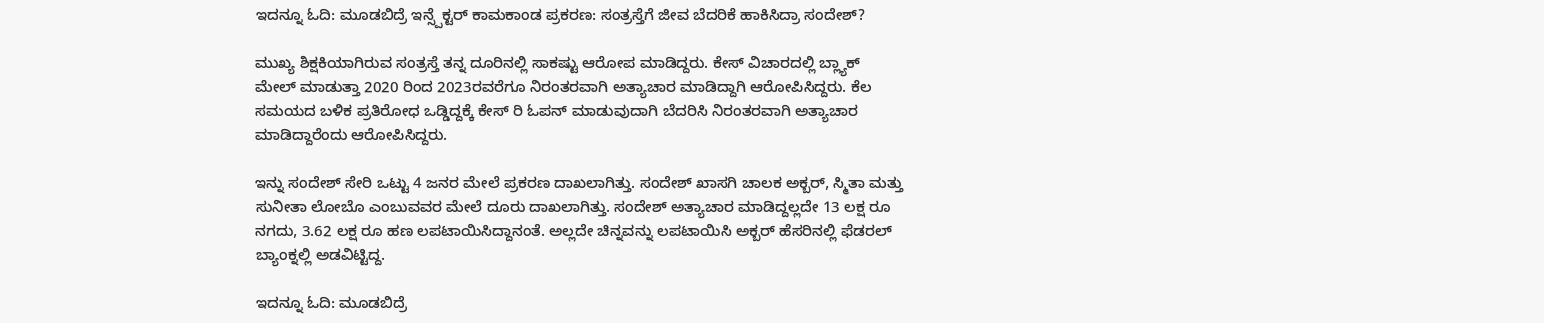ಇದನ್ನೂ ಓದಿ: ಮೂಡಬಿದ್ರೆ ಇನ್ಸ್ಪೆಕ್ಟರ್ ಕಾಮಕಾಂಡ ಪ್ರಕರಣ: ಸಂತ್ರಸ್ತೆಗೆ ಜೀವ ಬೆದರಿಕೆ ಹಾಕಿಸಿದ್ರಾ ಸಂದೇಶ್?

ಮುಖ್ಯ ಶಿಕ್ಷಕಿಯಾಗಿರುವ ಸಂತ್ರಸ್ತೆ ತನ್ನ ದೂರಿನಲ್ಲಿ ಸಾಕಷ್ಟು ಆರೋಪ ಮಾಡಿದ್ದರು. ಕೇಸ್ ವಿಚಾರದಲ್ಲಿ ಬ್ಲ್ಯಾಕ್ ಮೇಲ್ ಮಾಡುತ್ತಾ 2020 ರಿಂದ 2023ರವರೆಗೂ ನಿರಂತರವಾಗಿ ಅತ್ಯಾಚಾರ ಮಾಡಿದ್ದಾಗಿ ಆರೋಪಿಸಿದ್ದರು. ಕೆಲ ಸಮಯದ ಬಳಿಕ ಪ್ರತಿರೋಧ ಒಡ್ಡಿದ್ದಕ್ಕೆ ಕೇಸ್ ರಿ ಓಪನ್ ಮಾಡುವುದಾಗಿ ಬೆದರಿಸಿ ನಿರಂತರವಾಗಿ ಅತ್ಯಾಚಾರ ಮಾಡಿದ್ದಾರೆಂದು ಆರೋಪಿಸಿದ್ದರು.

ಇನ್ನು ಸಂದೇಶ್ ಸೇರಿ ಒಟ್ಟು 4 ಜನರ ಮೇಲೆ ಪ್ರಕರಣ ದಾಖಲಾಗಿತ್ತು. ಸಂದೇಶ್ ಖಾಸಗಿ ಚಾಲಕ ಅಕ್ಬರ್, ಸ್ಮಿತಾ ಮತ್ತು ಸುನೀತಾ ಲೋಬೊ ಎಂಬುವವರ ಮೇಲೆ ದೂರು ದಾಖಲಾಗಿತ್ತು. ಸಂದೇಶ್ ಅತ್ಯಾಚಾರ ಮಾಡಿದ್ದಲ್ಲದೇ 13 ಲಕ್ಷ ರೂ ನಗದು, 3.62 ಲಕ್ಷ ರೂ ಹಣ ಲಪಟಾಯಿಸಿದ್ದಾನಂತೆ. ಅಲ್ಲದೇ ಚಿನ್ನವನ್ನು ಲಪಟಾಯಿಸಿ ಅಕ್ಬರ್ ಹೆಸರಿನಲ್ಲಿ ಫೆಡರಲ್ ಬ್ಯಾಂಕ್ನಲ್ಲಿ ಅಡವಿಟ್ಟಿದ್ದ.

ಇದನ್ನೂ ಓದಿ: ಮೂಡಬಿದ್ರೆ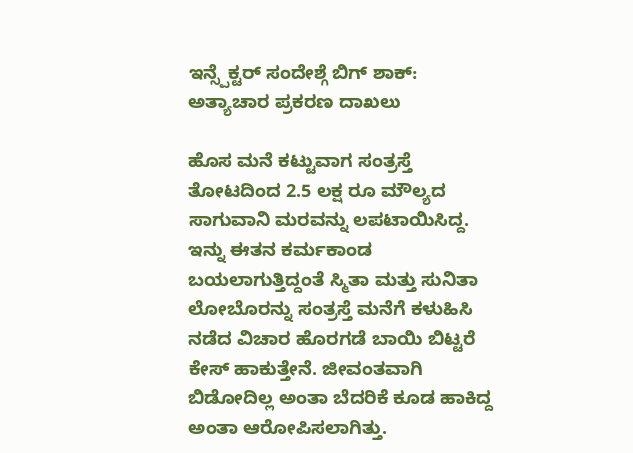ಇನ್ಸ್ಪೆಕ್ಟರ್ ಸಂದೇಶ್ಗೆ ಬಿಗ್ ಶಾಕ್: ಅತ್ಯಾಚಾರ ಪ್ರಕರಣ ದಾಖಲು

ಹೊಸ ಮನೆ ಕಟ್ಟುವಾಗ ಸಂತ್ರಸ್ತೆ ತೋಟದಿಂದ 2.5 ಲಕ್ಷ ರೂ ಮೌಲ್ಯದ ಸಾಗುವಾನಿ ಮರವನ್ನು ಲಪಟಾಯಿಸಿದ್ದ. ಇನ್ನು ಈತನ ಕರ್ಮಕಾಂಡ ಬಯಲಾಗುತ್ತಿದ್ದಂತೆ ಸ್ಮಿತಾ ಮತ್ತು ಸುನಿತಾ ಲೋಬೊರನ್ನು ಸಂತ್ರಸ್ತೆ ಮನೆಗೆ ಕಳುಹಿಸಿ ನಡೆದ ವಿಚಾರ ಹೊರಗಡೆ ಬಾಯಿ ಬಿಟ್ಟರೆ ಕೇಸ್ ಹಾಕುತ್ತೇನೆ. ಜೀವಂತವಾಗಿ ಬಿಡೋದಿಲ್ಲ ಅಂತಾ ಬೆದರಿಕೆ ಕೂಡ ಹಾಕಿದ್ದ ಅಂತಾ ಆರೋಪಿಸಲಾಗಿತ್ತು.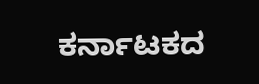ಕರ್ನಾಟಕದ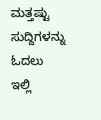ಮತ್ತಷ್ಟು ಸುದ್ದಿಗಳನ್ನು ಓದಲು ಇಲ್ಲಿ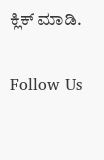ಕ್ಲಿಕ್ ಮಾಡಿ.

Follow Us